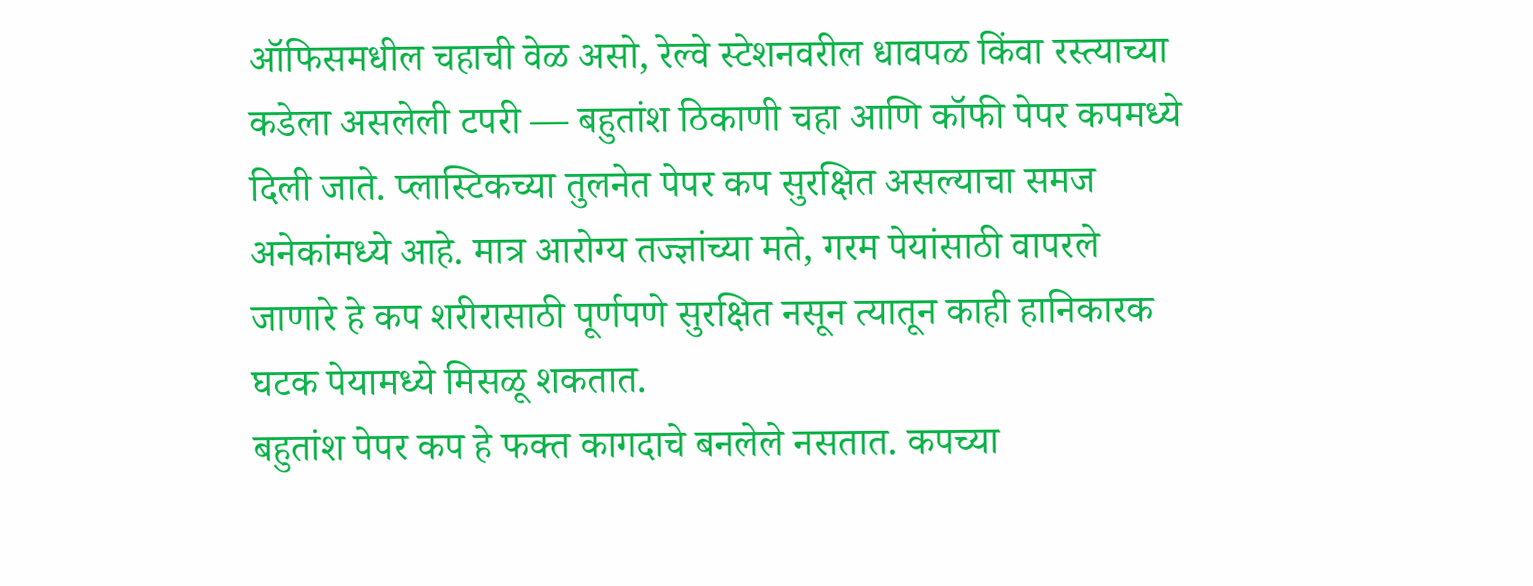ऑफिसमधील चहाची वेळ असो, रेल्वे स्टेशनवरील धावपळ किंवा रस्त्याच्या कडेला असलेली टपरी — बहुतांश ठिकाणी चहा आणि कॉफी पेपर कपमध्ये दिली जाते. प्लास्टिकच्या तुलनेत पेपर कप सुरक्षित असल्याचा समज अनेकांमध्ये आहे. मात्र आरोग्य तज्ज्ञांच्या मते, गरम पेयांसाठी वापरले जाणारे हे कप शरीरासाठी पूर्णपणे सुरक्षित नसून त्यातून काही हानिकारक घटक पेयामध्ये मिसळू शकतात.
बहुतांश पेपर कप हे फक्त कागदाचे बनलेले नसतात. कपच्या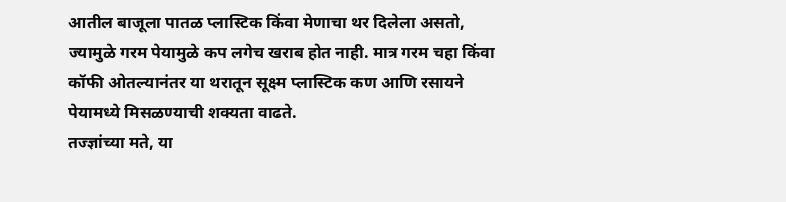आतील बाजूला पातळ प्लास्टिक किंवा मेणाचा थर दिलेला असतो, ज्यामुळे गरम पेयामुळे कप लगेच खराब होत नाही. मात्र गरम चहा किंवा कॉफी ओतल्यानंतर या थरातून सूक्ष्म प्लास्टिक कण आणि रसायने पेयामध्ये मिसळण्याची शक्यता वाढते.
तज्ज्ञांच्या मते, या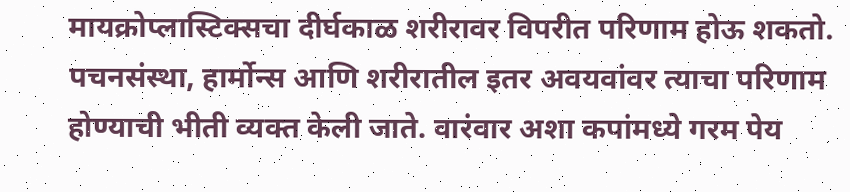मायक्रोप्लास्टिक्सचा दीर्घकाळ शरीरावर विपरीत परिणाम होऊ शकतो. पचनसंस्था, हार्मोन्स आणि शरीरातील इतर अवयवांवर त्याचा परिणाम होण्याची भीती व्यक्त केली जाते. वारंवार अशा कपांमध्ये गरम पेय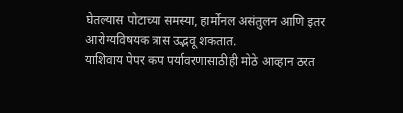घेतल्यास पोटाच्या समस्या, हार्मोनल असंतुलन आणि इतर आरोग्यविषयक त्रास उद्भवू शकतात.
याशिवाय पेपर कप पर्यावरणासाठीही मोठे आव्हान ठरत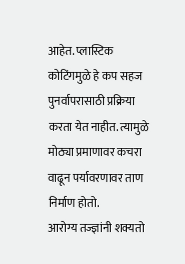आहेत. प्लास्टिक कोटिंगमुळे हे कप सहज पुनर्वापरासाठी प्रक्रिया करता येत नाहीत. त्यामुळे मोठ्या प्रमाणावर कचरा वाढून पर्यावरणावर ताण निर्माण होतो.
आरोग्य तज्ज्ञांनी शक्यतो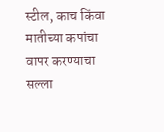स्टील, काच किंवा मातीच्या कपांचा वापर करण्याचा सल्ला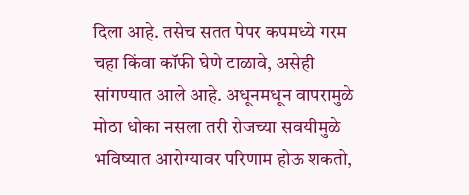दिला आहे. तसेच सतत पेपर कपमध्ये गरम चहा किंवा कॉफी घेणे टाळावे, असेही सांगण्यात आले आहे. अधूनमधून वापरामुळे मोठा धोका नसला तरी रोजच्या सवयीमुळे भविष्यात आरोग्यावर परिणाम होऊ शकतो,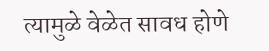त्यामुळे वेळेत सावध होणे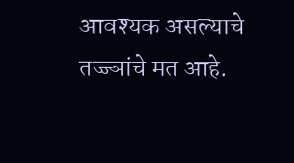आवश्यक असल्याचे तज्ज्ञांचे मत आहे.